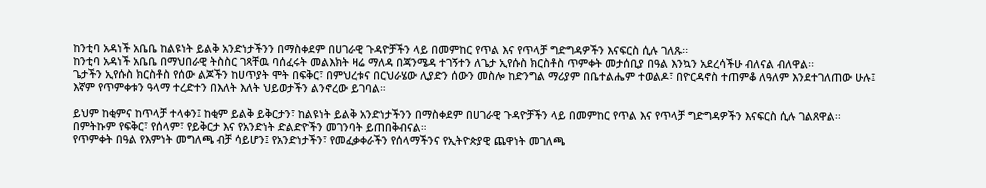ከንቲባ አዳነች አቤቤ ከልዩነት ይልቅ አንድነታችንን በማስቀደም በሀገራዊ ጉዳዮቻችን ላይ በመምከር የጥል እና የጥላቻ ግድግዳዎችን እናፍርስ ሲሉ ገለጹ፡፡
ከንቲባ አዳነች አቤቤ በማህበራዊ ትስስር ገጻቸዉ ባሰፈሩት መልእክት ዛሬ ማለዳ በጃንሜዳ ተገኝተን ለጌታ ኢየሱስ ክርስቶስ ጥምቀት መታሰቢያ በዓል እንኳን አደረሳችሁ ብለናል ብለዋል፡፡
ጌታችን ኢየሱስ ክርስቶስ የሰው ልጆችን ከሀጥያት ሞት በፍቅር፣ በምህረቱና በርህራሄው ሊያድን ሰውን መስሎ ከድንግል ማሪያም በቤተልሔም ተወልዶ፣ በዮርዳኖስ ተጠምቆ ለዓለም እንደተገለጠው ሁሉ፤ እኛም የጥምቀቱን ዓላማ ተረድተን በእለት እለት ህይወታችን ልንኖረው ይገባል።

ይህም ከቂምና ከጥላቻ ተላቀን፤ ከቂም ይልቅ ይቅርታን፣ ከልዩነት ይልቅ አንድነታችንን በማስቀደም በሀገራዊ ጉዳዮቻችን ላይ በመምከር የጥል እና የጥላቻ ግድግዳዎችን እናፍርስ ሲሉ ገልጸዋል፡፡
በምትኩም የፍቅር፣ የሰላም፣ የይቅርታ እና የአንድነት ድልድዮችን መገንባት ይጠበቅብናል።
የጥምቀት በዓል የእምነት መግለጫ ብቻ ሳይሆን፤ የአንድነታችን፣ የመፈቃቀራችን የሰላማችንና የኢትዮጵያዊ ጨዋነት መገለጫ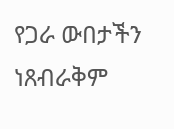የጋራ ውበታችን ነጸብራቅም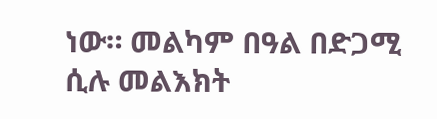ነው። መልካም በዓል በድጋሚ ሲሉ መልእክት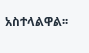አስተላልዋል፡፡